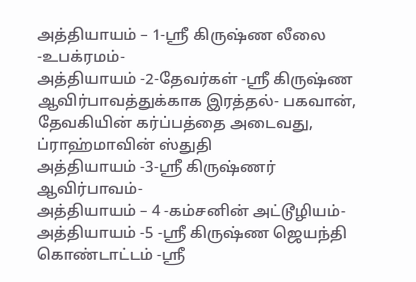அத்தியாயம் – 1-ஸ்ரீ கிருஷ்ண லீலை -உபக்ரமம்-
அத்தியாயம் -2-தேவர்கள் -ஸ்ரீ கிருஷ்ண ஆவிர்பாவத்துக்காக இரத்தல்- பகவான், தேவகியின் கர்ப்பத்தை அடைவது, ப்ராஹ்மாவின் ஸ்துதி
அத்தியாயம் -3-ஸ்ரீ கிருஷ்ணர் ஆவிர்பாவம்-
அத்தியாயம் – 4 -கம்சனின் அட்டூழியம்-
அத்தியாயம் -5 -ஸ்ரீ கிருஷ்ண ஜெயந்தி கொண்டாட்டம் -ஸ்ரீ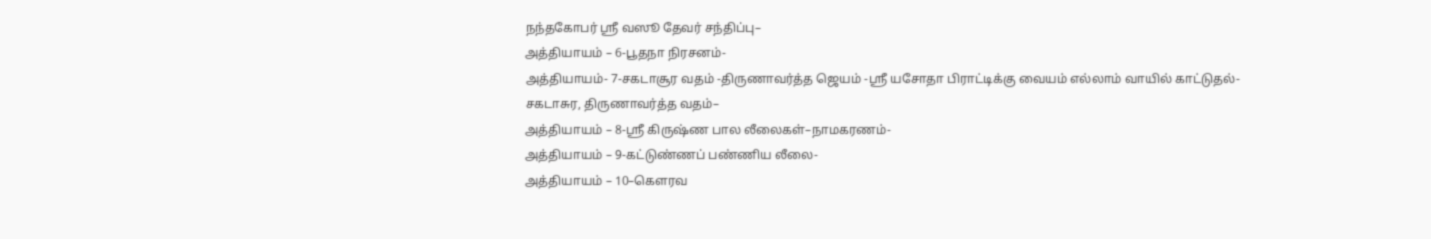நந்தகோபர் ஸ்ரீ வஸூ தேவர் சந்திப்பு–
அத்தியாயம் – 6-பூதநா நிரசனம்-
அத்தியாயம்- 7-சகடாசூர வதம் -திருணாவர்த்த ஜெயம் -ஸ்ரீ யசோதா பிராட்டிக்கு வையம் எல்லாம் வாயில் காட்டுதல்- சகடாசுர, திருணாவர்த்த வதம்–
அத்தியாயம் – 8-ஸ்ரீ கிருஷ்ண பால லீலைகள்–நாமகரணம்-
அத்தியாயம் – 9-கட்டுண்ணப் பண்ணிய லீலை-
அத்தியாயம் – 10–கௌரவ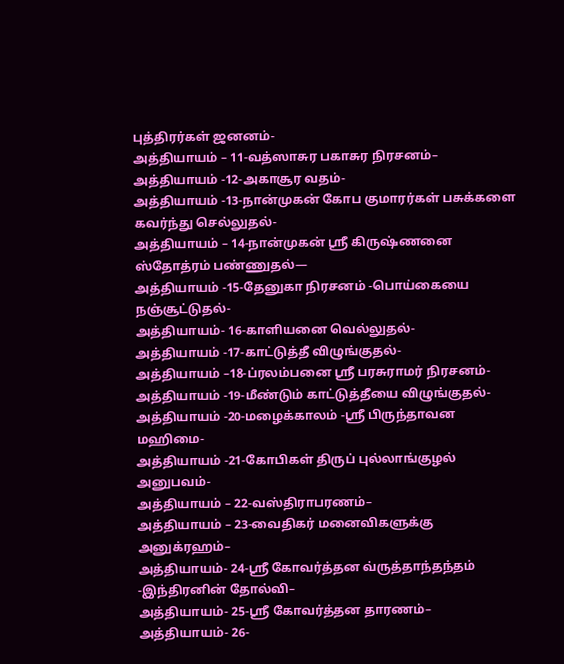புத்திரர்கள் ஜனனம்-
அத்தியாயம் – 11-வத்ஸாசுர பகாசுர நிரசனம்–
அத்தியாயம் -12-அகாசூர வதம்-
அத்தியாயம் -13-நான்முகன் கோப குமாரர்கள் பசுக்களை கவர்ந்து செல்லுதல்-
அத்தியாயம் – 14-நான்முகன் ஸ்ரீ கிருஷ்ணனை ஸ்தோத்ரம் பண்ணுதல்—
அத்தியாயம் -15-தேனுகா நிரசனம் -பொய்கையை நஞ்சூட்டுதல்-
அத்தியாயம்- 16-காளியனை வெல்லுதல்-
அத்தியாயம் -17-காட்டுத்தீ விழுங்குதல்-
அத்தியாயம் –18-ப்ரலம்பனை ஸ்ரீ பரசுராமர் நிரசனம்-
அத்தியாயம் -19-மீண்டும் காட்டுத்தீயை விழுங்குதல்-
அத்தியாயம் -20-மழைக்காலம் -ஸ்ரீ பிருந்தாவன மஹிமை-
அத்தியாயம் -21-கோபிகள் திருப் புல்லாங்குழல் அனுபவம்-
அத்தியாயம் – 22-வஸ்திராபரணம்–
அத்தியாயம் – 23-வைதிகர் மனைவிகளுக்கு அனுக்ரஹம்–
அத்தியாயம்- 24-ஸ்ரீ கோவர்த்தன வ்ருத்தாந்தந்தம் -இந்திரனின் தோல்வி–
அத்தியாயம்- 25-ஸ்ரீ கோவர்த்தன தாரணம்–
அத்தியாயம்- 26-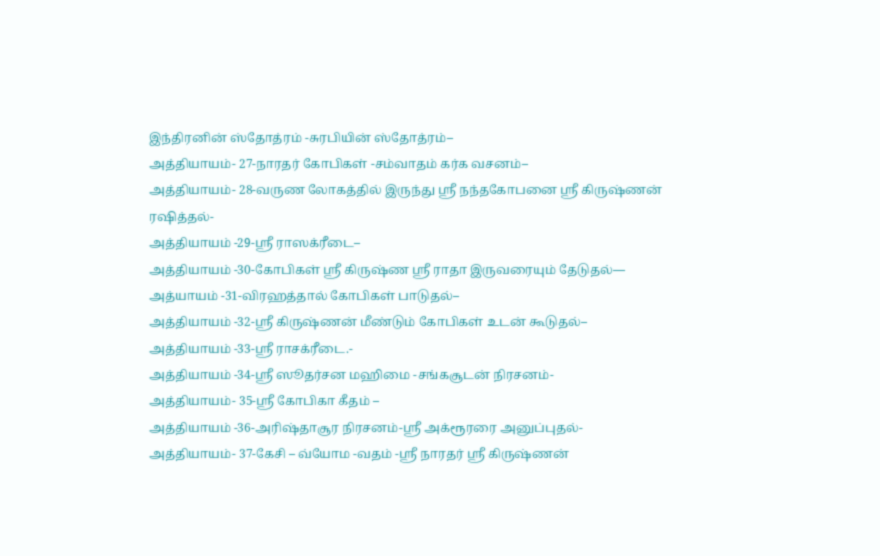இந்திரனின் ஸ்தோத்ரம் -சுரபியின் ஸ்தோத்ரம்–
அத்தியாயம்- 27-நாரதர் கோபிகள் -சம்வாதம் கர்க வசனம்–
அத்தியாயம்- 28-வருண லோகத்தில் இருந்து ஸ்ரீ நந்தகோபனை ஸ்ரீ கிருஷ்ணன் ரஷித்தல்-
அத்தியாயம் -29-ஸ்ரீ ராஸக்ரீடை–
அத்தியாயம் -30-கோபிகள் ஸ்ரீ கிருஷ்ண ஸ்ரீ ராதா இருவரையும் தேடுதல்—
அத்யாயம் -31-விரஹத்தால் கோபிகள் பாடுதல்–
அத்தியாயம் -32-ஸ்ரீ கிருஷ்ணன் மீண்டும் கோபிகள் உடன் கூடுதல்–
அத்தியாயம் -33-ஸ்ரீ ராசக்ரீடை.-
அத்தியாயம் -34-ஸ்ரீ ஸூதர்சன மஹிமை -சங்கசூடன் நிரசனம்-
அத்தியாயம்- 35-ஸ்ரீ கோபிகா கீதம் –
அத்தியாயம் -36-அரிஷ்தாசூர நிரசனம்-ஸ்ரீ அக்ரூரரை அனுப்புதல்-
அத்தியாயம்- 37-கேசி – வ்யோம -வதம் -ஸ்ரீ நாரதர் ஸ்ரீ கிருஷ்ணன்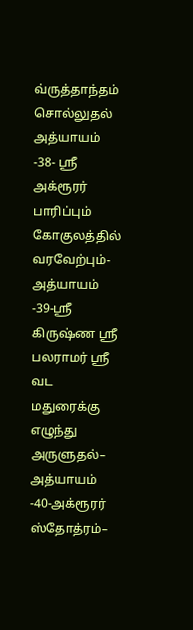வ்ருத்தாந்தம் சொல்லுதல்
அத்யாயம் -38- ஸ்ரீ அக்ரூரர் பாரிப்பும் கோகுலத்தில் வரவேற்பும்-
அத்யாயம் -39-ஸ்ரீ கிருஷ்ண ஸ்ரீ பலராமர் ஸ்ரீ வட மதுரைக்கு எழுந்து அருளுதல்–
அத்யாயம் -40-அக்ரூரர் ஸ்தோத்ரம்–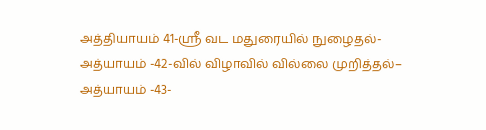அத்தியாயம் 41-ஸ்ரீ வட மதுரையில் நுழைதல்-
அத்யாயம் -42-வில் விழாவில் வில்லை முறித்தல்–
அத்யாயம் -43-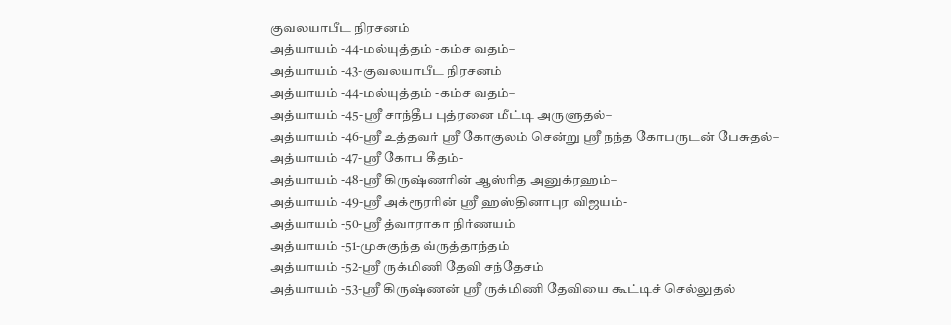குவலயாபீட நிரசனம்
அத்யாயம் -44-மல்யுத்தம் -கம்ச வதம்–
அத்யாயம் -43-குவலயாபீட நிரசனம்
அத்யாயம் -44-மல்யுத்தம் -கம்ச வதம்–
அத்யாயம் -45-ஸ்ரீ சாந்தீப புத்ரனை மீட்டி அருளுதல்–
அத்யாயம் -46-ஸ்ரீ உத்தவர் ஸ்ரீ கோகுலம் சென்று ஸ்ரீ நந்த கோபருடன் பேசுதல்–
அத்யாயம் -47-ஸ்ரீ கோப கீதம்-
அத்யாயம் -48-ஸ்ரீ கிருஷ்ணரின் ஆஸ்ரித அனுக்ரஹம்–
அத்யாயம் -49-ஸ்ரீ அக்ரூரரின் ஸ்ரீ ஹஸ்தினாபுர விஜயம்-
அத்யாயம் -50-ஸ்ரீ த்வாராகா நிர்ணயம்
அத்யாயம் -51-முசுகுந்த வ்ருத்தாந்தம்
அத்யாயம் -52-ஸ்ரீ ருக்மிணி தேவி சந்தேசம்
அத்யாயம் -53-ஸ்ரீ கிருஷ்ணன் ஸ்ரீ ருக்மிணி தேவியை கூட்டிச் செல்லுதல்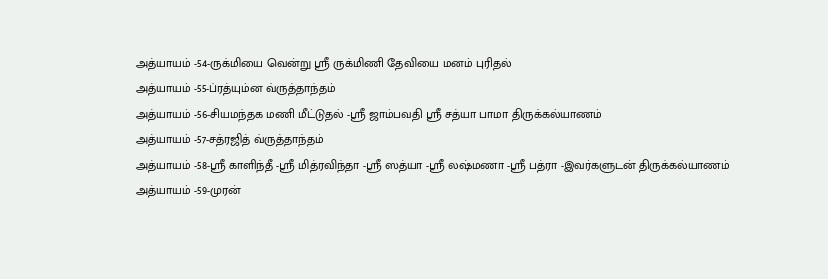அத்யாயம் -54-ருக்மியை வென்று ஸ்ரீ ருக்மிணி தேவியை மனம் புரிதல்
அத்யாயம் -55-ப்ரத்யும்ன வ்ருத்தாந்தம்
அத்யாயம் -56-சியமந்தக மணி மீட்டுதல் -ஸ்ரீ ஜாம்பவதி ஸ்ரீ சத்யா பாமா திருக்கல்யாணம்
அத்யாயம் -57-சத்ரஜித் வ்ருத்தாந்தம்
அத்யாயம் -58-ஸ்ரீ காளிந்தீ -ஸ்ரீ மித்ரவிந்தா -ஸ்ரீ ஸத்யா -ஸ்ரீ லஷ்மணா -ஸ்ரீ பத்ரா -இவர்களுடன் திருக்கல்யாணம்
அத்யாயம் -59-முரன்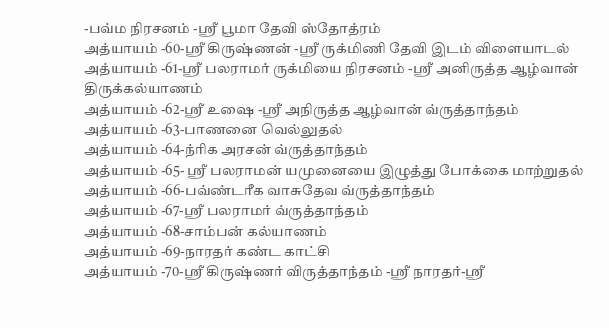-பவ்ம நிரசனம் -ஸ்ரீ பூமா தேவி ஸ்தோத்ரம்
அத்யாயம் -60-ஸ்ரீ கிருஷ்ணன் -ஸ்ரீ ருக்மிணி தேவி இடம் விளையாடல்
அத்யாயம் -61-ஸ்ரீ பலராமர் ருக்மியை நிரசனம் -ஸ்ரீ அனிருத்த ஆழ்வான் திருக்கல்யாணம்
அத்யாயம் -62-ஸ்ரீ உஷை -ஸ்ரீ அநிருத்த ஆழ்வான் வ்ருத்தாந்தம்
அத்யாயம் -63-பாணனை வெல்லுதல்
அத்யாயம் -64-ந்ரிக அரசன் வ்ருத்தாந்தம்
அத்யாயம் -65- ஸ்ரீ பலராமன் யமுனையை இழுத்து போக்கை மாற்றுதல்
அத்யாயம் -66-பவ்ண்டரீக வாசுதேவ வ்ருத்தாந்தம்
அத்யாயம் -67-ஸ்ரீ பலராமர் வ்ருத்தாந்தம்
அத்யாயம் -68-சாம்பன் கல்யாணம்
அத்யாயம் -69-நாரதர் கண்ட காட்சி
அத்யாயம் -70-ஸ்ரீ கிருஷ்ணர் விருத்தாந்தம் -ஸ்ரீ நாரதர்-ஸ்ரீ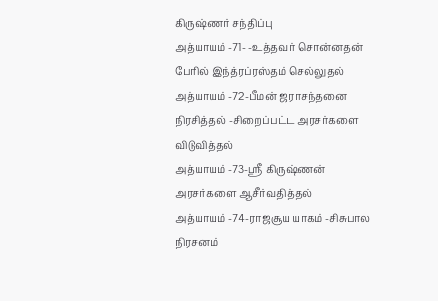கிருஷ்ணர் சந்திப்பு
அத்யாயம் -71- -உத்தவர் சொன்னதன் பேரில் இந்த்ரப்ரஸ்தம் செல்லுதல்
அத்யாயம் -72-பீமன் ஜராசந்தனை நிரசித்தல் -சிறைப்பட்ட அரசர்களை விடுவித்தல்
அத்யாயம் -73-ஸ்ரீ கிருஷ்ணன் அரசர்களை ஆசீர்வதித்தல்
அத்யாயம் -74-ராஜசூய யாகம் -சிசுபால நிரசனம்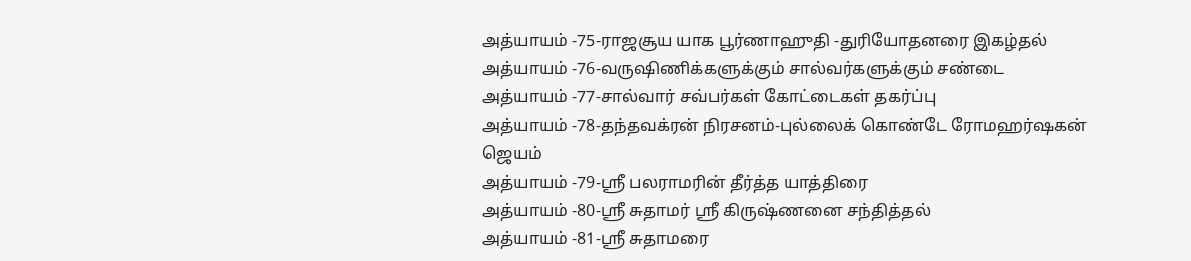அத்யாயம் -75-ராஜசூய யாக பூர்ணாஹுதி -துரியோதனரை இகழ்தல்
அத்யாயம் -76-வருஷிணிக்களுக்கும் சால்வர்களுக்கும் சண்டை
அத்யாயம் -77-சால்வார் சவ்பர்கள் கோட்டைகள் தகர்ப்பு
அத்யாயம் -78-தந்தவக்ரன் நிரசனம்-புல்லைக் கொண்டே ரோமஹர்ஷகன் ஜெயம்
அத்யாயம் -79-ஸ்ரீ பலராமரின் தீர்த்த யாத்திரை
அத்யாயம் -80-ஸ்ரீ சுதாமர் ஸ்ரீ கிருஷ்ணனை சந்தித்தல்
அத்யாயம் -81-ஸ்ரீ சுதாமரை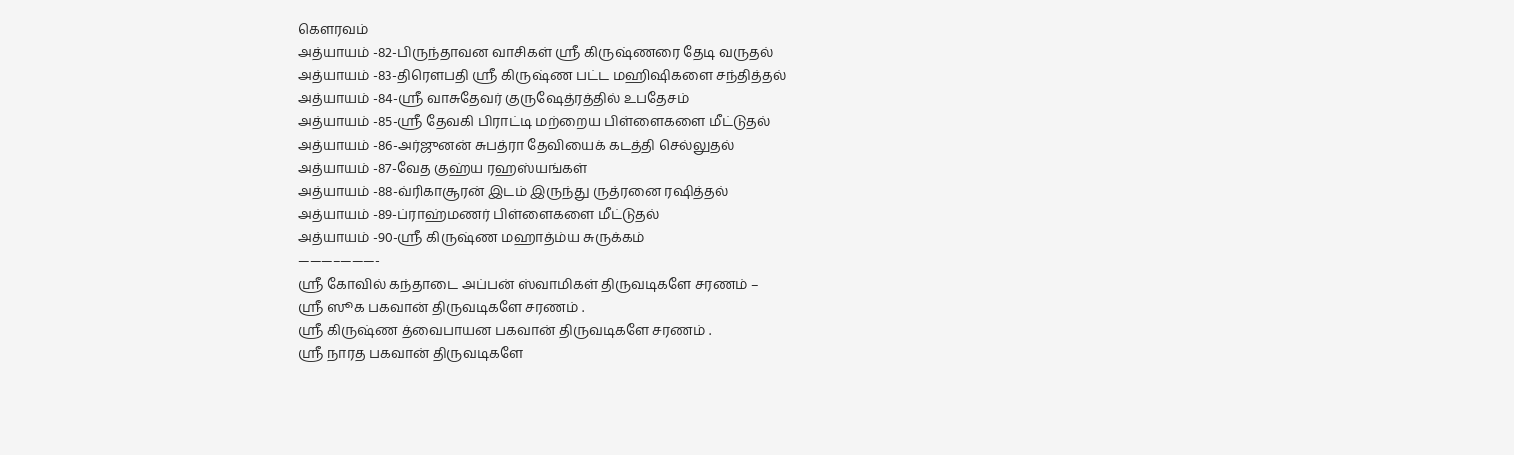கௌரவம்
அத்யாயம் -82-பிருந்தாவன வாசிகள் ஸ்ரீ கிருஷ்ணரை தேடி வருதல்
அத்யாயம் -83-திரௌபதி ஸ்ரீ கிருஷ்ண பட்ட மஹிஷிகளை சந்தித்தல்
அத்யாயம் -84-ஸ்ரீ வாசுதேவர் குருஷேத்ரத்தில் உபதேசம்
அத்யாயம் -85-ஸ்ரீ தேவகி பிராட்டி மற்றைய பிள்ளைகளை மீட்டுதல்
அத்யாயம் -86-அர்ஜுனன் சுபத்ரா தேவியைக் கடத்தி செல்லுதல்
அத்யாயம் -87-வேத குஹ்ய ரஹஸ்யங்கள்
அத்யாயம் -88-வ்ரிகாசூரன் இடம் இருந்து ருத்ரனை ரஷித்தல்
அத்யாயம் -89-ப்ராஹ்மணர் பிள்ளைகளை மீட்டுதல்
அத்யாயம் -90-ஸ்ரீ கிருஷ்ண மஹாத்ம்ய சுருக்கம்
———–———-
ஸ்ரீ கோவில் கந்தாடை அப்பன் ஸ்வாமிகள் திருவடிகளே சரணம் –
ஸ்ரீ ஸூக பகவான் திருவடிகளே சரணம் .
ஸ்ரீ கிருஷ்ண த்வைபாயன பகவான் திருவடிகளே சரணம் .
ஸ்ரீ நாரத பகவான் திருவடிகளே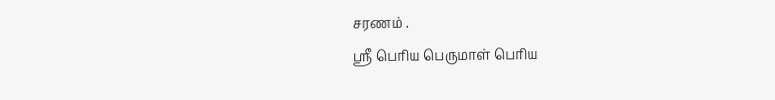சரணம் .
ஸ்ரீ பெரிய பெருமாள் பெரிய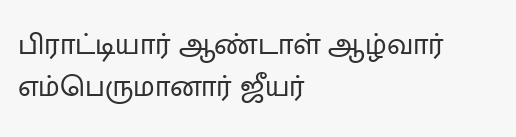பிராட்டியார் ஆண்டாள் ஆழ்வார் எம்பெருமானார் ஜீயர்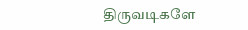திருவடிகளே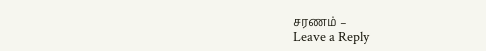சரணம் –
Leave a Reply